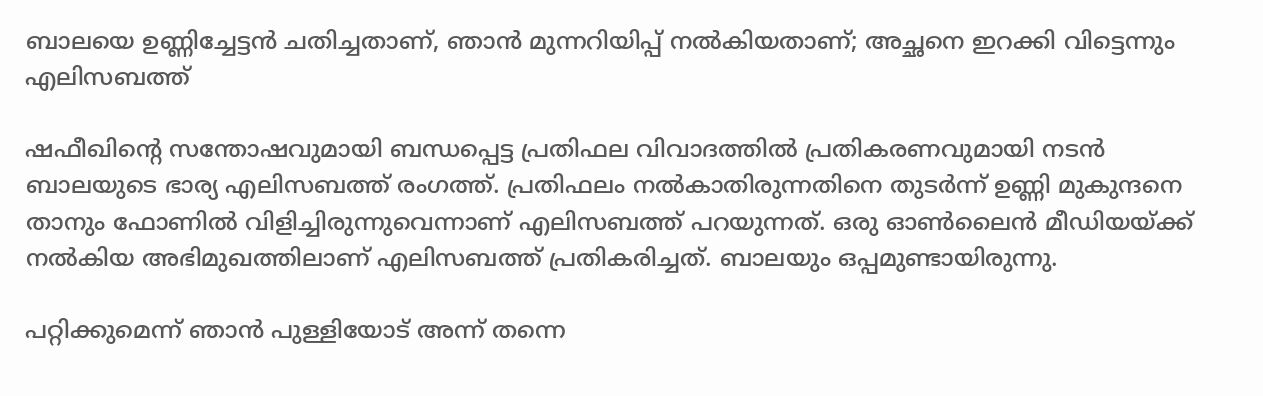ബാലയെ ഉണ്ണിച്ചേട്ടന്‍ ചതിച്ചതാണ്, ഞാന്‍ മുന്നറിയിപ്പ് നല്‍കിയതാണ്; അച്ഛനെ ഇറക്കി വിട്ടെന്നും എലിസബത്ത്

ഷഫീഖിന്റെ സന്തോഷവുമായി ബന്ധപ്പെട്ട പ്രതിഫല വിവാദത്തില്‍ പ്രതികരണവുമായി നടന്‍ ബാലയുടെ ഭാര്യ എലിസബത്ത് രംഗത്ത്. പ്രതിഫലം നല്‍കാതിരുന്നതിനെ തുടര്‍ന്ന് ഉണ്ണി മുകുന്ദനെ താനും ഫോണില്‍ വിളിച്ചിരുന്നുവെന്നാണ് എലിസബത്ത് പറയുന്നത്. ഒരു ഓണ്‍ലൈന്‍ മീഡിയയ്ക്ക് നല്‍കിയ അഭിമുഖത്തിലാണ് എലിസബത്ത് പ്രതികരിച്ചത്. ബാലയും ഒപ്പമുണ്ടായിരുന്നു.

പറ്റിക്കുമെന്ന് ഞാന്‍ പുള്ളിയോട് അന്ന് തന്നെ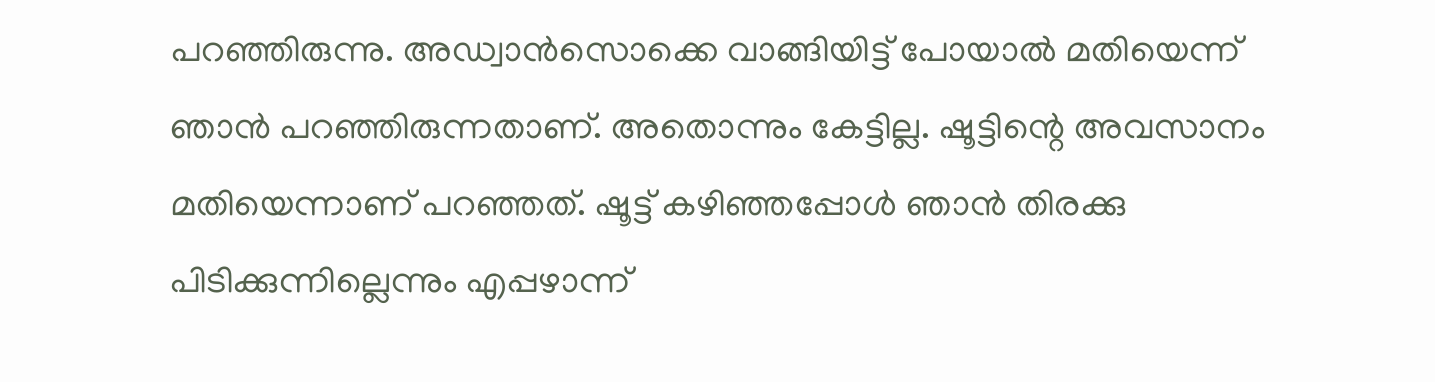പറഞ്ഞിരുന്നു. അഡ്വാന്‍സൊക്കെ വാങ്ങിയിട്ട് പോയാല്‍ മതിയെന്ന് ഞാന്‍ പറഞ്ഞിരുന്നതാണ്. അതൊന്നും കേട്ടില്ല. ഷൂട്ടിന്റെ അവസാനം മതിയെന്നാണ് പറഞ്ഞത്. ഷൂട്ട് കഴിഞ്ഞപ്പോള്‍ ഞാന്‍ തിരക്കു പിടിക്കുന്നില്ലെന്നും എപ്പഴാന്ന്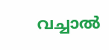വച്ചാല്‍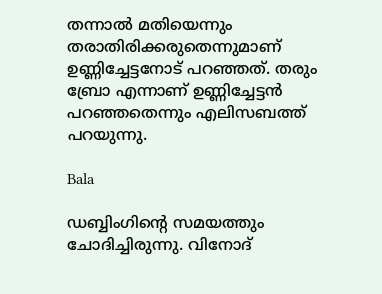തന്നാല്‍ മതിയെന്നും തരാതിരിക്കരുതെന്നുമാണ് ഉണ്ണിച്ചേട്ടനോട് പറഞ്ഞത്. തരും ബ്രോ എന്നാണ് ഉണ്ണിച്ചേട്ടന്‍ പറഞ്ഞതെന്നും എലിസബത്ത് പറയുന്നു.

Bala

ഡബ്ബിംഗിന്റെ സമയത്തും ചോദിച്ചിരുന്നു. വിനോദ്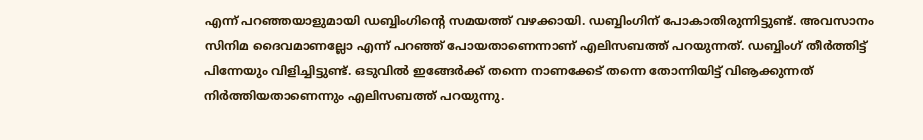എന്ന് പറഞ്ഞയാളുമായി ഡബ്ബിംഗിന്റെ സമയത്ത് വഴക്കായി. ഡബ്ബിംഗിന് പോകാതിരുന്നിട്ടുണ്ട്. അവസാനം സിനിമ ദൈവമാണല്ലോ എന്ന് പറഞ്ഞ് പോയതാണെന്നാണ് എലിസബത്ത് പറയുന്നത്. ഡബ്ബിംഗ് തീര്‍ത്തിട്ട് പിന്നേയും വിളിച്ചിട്ടുണ്ട്. ഒടുവില്‍ ഇങ്ങേര്‍ക്ക് തന്നെ നാണക്കേട് തന്നെ തോന്നിയിട്ട് വിൡക്കുന്നത് നിര്‍ത്തിയതാണെന്നും എലിസബത്ത് പറയുന്നു.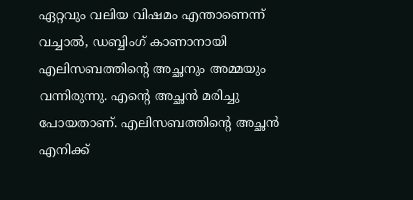ഏറ്റവും വലിയ വിഷമം എന്താണെന്ന് വച്ചാല്‍, ഡബ്ബിംഗ് കാണാനായി എലിസബത്തിന്റെ അച്ഛനും അമ്മയും വന്നിരുന്നു. എന്റെ അച്ഛന്‍ മരിച്ചു പോയതാണ്. എലിസബത്തിന്റെ അച്ഛന്‍ എനിക്ക്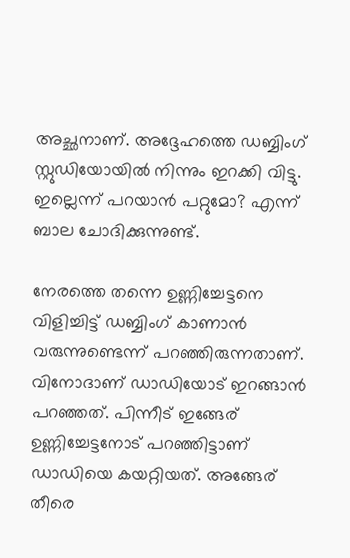അച്ഛനാണ്. അദ്ദേഹത്തെ ഡബ്ബിംഗ് സ്റ്റുഡിയോയില്‍ നിന്നും ഇറക്കി വിട്ടു. ഇല്ലെന്ന് പറയാന്‍ പറ്റുമോ? എന്ന് ബാല ചോദിക്കുന്നുണ്ട്.

നേരത്തെ തന്നെ ഉണ്ണിച്ചേട്ടനെ വിളിച്ചിട്ട് ഡബ്ബിംഗ് കാണാന്‍ വരുന്നുണ്ടെന്ന് പറഞ്ഞിരുന്നതാണ്. വിനോദാണ് ഡാഡിയോട് ഇറങ്ങാന്‍ പറഞ്ഞത്. പിന്നീട് ഇങ്ങേര് ഉണ്ണിച്ചേട്ടനോട് പറഞ്ഞിട്ടാണ് ഡാഡിയെ കയറ്റിയത്. അങ്ങേര് തീരെ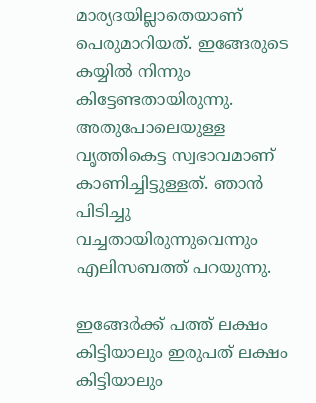മാര്യദയില്ലാതെയാണ് പെരുമാറിയത്. ഇങ്ങേരുടെ കയ്യില്‍ നിന്നും കിട്ടേണ്ടതായിരുന്നു. അതുപോലെയുള്ള വൃത്തികെട്ട സ്വഭാവമാണ് കാണിച്ചിട്ടുള്ളത്. ഞാന്‍ പിടിച്ചു വച്ചതായിരുന്നുവെന്നും എലിസബത്ത് പറയുന്നു.

ഇങ്ങേര്‍ക്ക് പത്ത് ലക്ഷം കിട്ടിയാലും ഇരുപത് ലക്ഷം കിട്ടിയാലും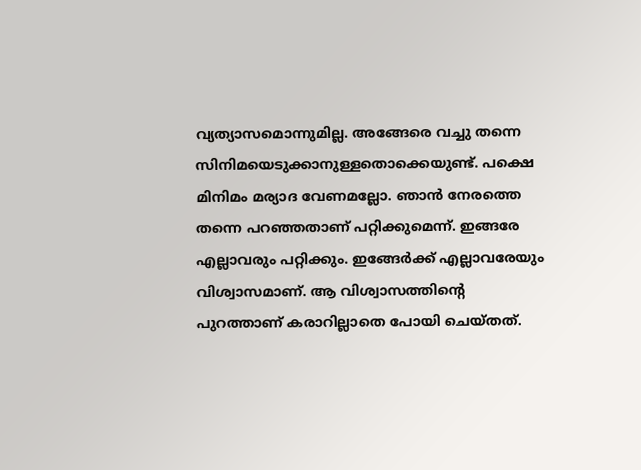വ്യത്യാസമൊന്നുമില്ല. അങ്ങേരെ വച്ചു തന്നെ സിനിമയെടുക്കാനുള്ളതൊക്കെയുണ്ട്. പക്ഷെ മിനിമം മര്യാദ വേണമല്ലോ. ഞാന്‍ നേരത്തെ തന്നെ പറഞ്ഞതാണ് പറ്റിക്കുമെന്ന്. ഇങ്ങരേ എല്ലാവരും പറ്റിക്കും. ഇങ്ങേര്‍ക്ക് എല്ലാവരേയും വിശ്വാസമാണ്. ആ വിശ്വാസത്തിന്റെ പുറത്താണ് കരാറില്ലാതെ പോയി ചെയ്തത്.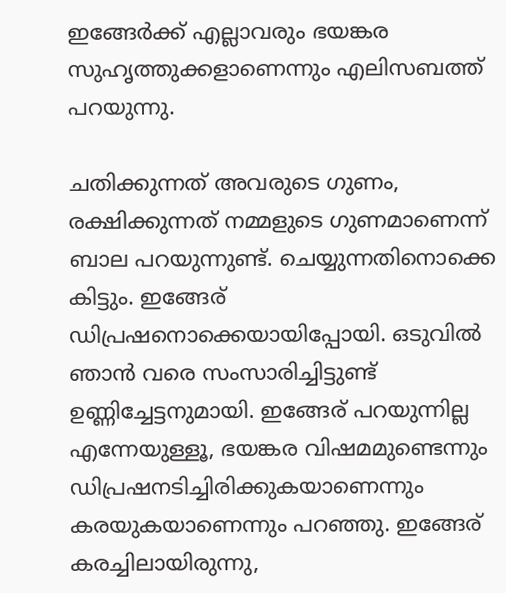ഇങ്ങേര്‍ക്ക് എല്ലാവരും ഭയങ്കര സുഹൃത്തുക്കളാണെന്നും എലിസബത്ത് പറയുന്നു.

ചതിക്കുന്നത് അവരുടെ ഗുണം, രക്ഷിക്കുന്നത് നമ്മളുടെ ഗുണമാണെന്ന് ബാല പറയുന്നുണ്ട്. ചെയ്യുന്നതിനൊക്കെ കിട്ടും. ഇങ്ങേര് ഡിപ്രഷനൊക്കെയായിപ്പോയി. ഒടുവില്‍ ഞാന്‍ വരെ സംസാരിച്ചിട്ടുണ്ട് ഉണ്ണിച്ചേട്ടനുമായി. ഇങ്ങേര് പറയുന്നില്ല എന്നേയുള്ളൂ, ഭയങ്കര വിഷമമുണ്ടെന്നും ഡിപ്രഷനടിച്ചിരിക്കുകയാണെന്നും കരയുകയാണെന്നും പറഞ്ഞു. ഇങ്ങേര് കരച്ചിലായിരുന്നു,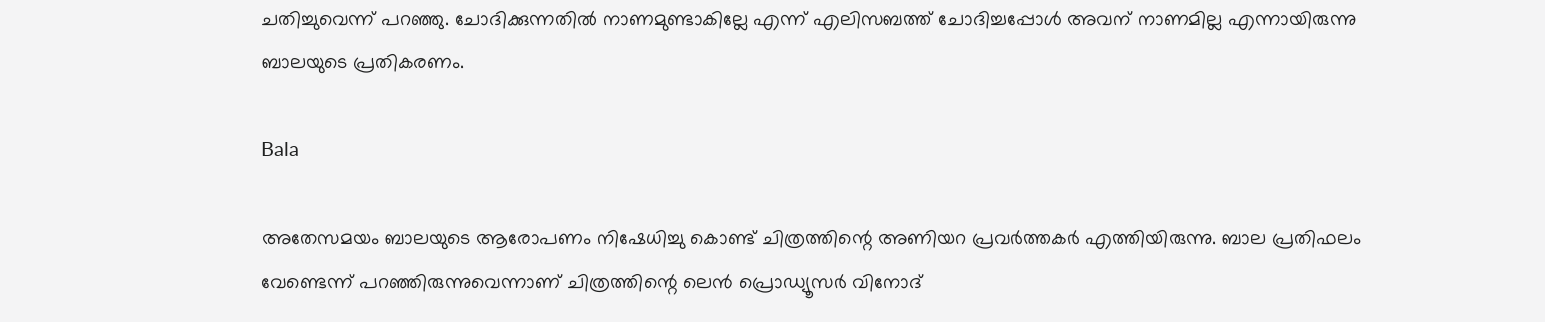ചതിച്ചുവെന്ന് പറഞ്ഞു. ചോദിക്കുന്നതില്‍ നാണമുണ്ടാകില്ലേ എന്ന് എലിസബത്ത് ചോദിച്ചപ്പോള്‍ അവന് നാണമില്ല എന്നായിരുന്നു ബാലയുടെ പ്രതികരണം.

Bala

അതേസമയം ബാലയുടെ ആരോപണം നിഷേധിച്ചു കൊണ്ട് ചിത്രത്തിന്റെ അണിയറ പ്രവർത്തകർ എത്തിയിരുന്നു. ബാല പ്രതിഫലം വേണ്ടെന്ന് പറഞ്ഞിരുന്നുവെന്നാണ് ചിത്രത്തിന്റെ ലെന്‍ പ്രൊഡ്യൂസർ വിനോദ്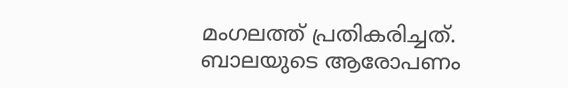മംഗലത്ത് പ്രതികരിച്ചത്. ബാലയുടെ ആരോപണം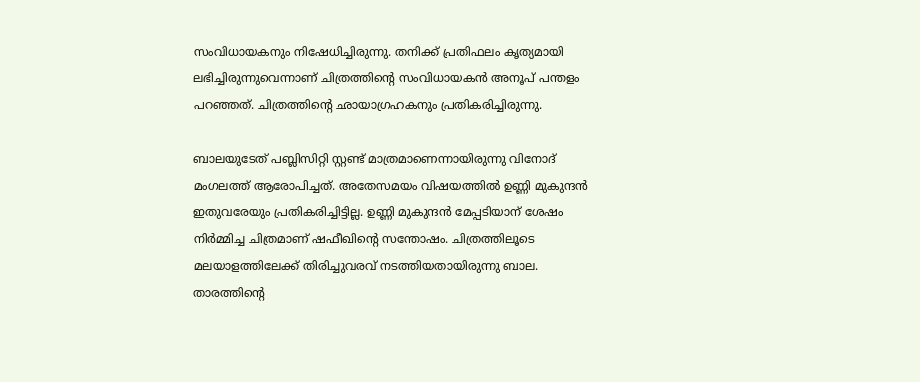സംവിധായകനും നിഷേധിച്ചിരുന്നു. തനിക്ക് പ്രതിഫലം കൃത്യമായി ലഭിച്ചിരുന്നുവെന്നാണ് ചിത്രത്തിന്റെ സംവിധായകന്‍ അനൂപ് പന്തളം പറഞ്ഞത്. ചിത്രത്തിന്റെ ഛായാഗ്രഹകനും പ്രതികരിച്ചിരുന്നു.

ബാലയുടേത് പബ്ലിസിറ്റി സ്റ്റണ്ട് മാത്രമാണെന്നായിരുന്നു വിനോദ് മംഗലത്ത് ആരോപിച്ചത്. അതേസമയം വിഷയത്തില്‍ ഉണ്ണി മുകുന്ദന്‍ ഇതുവരേയും പ്രതികരിച്ചിട്ടില്ല. ഉണ്ണി മുകുന്ദന്‍ മേപ്പടിയാന് ശേഷം നിർമ്മിച്ച ചിത്രമാണ് ഷഫീഖിന്റെ സന്തോഷം. ചിത്രത്തിലൂടെ മലയാളത്തിലേക്ക് തിരിച്ചുവരവ് നടത്തിയതായിരുന്നു ബാല. താരത്തിന്റെ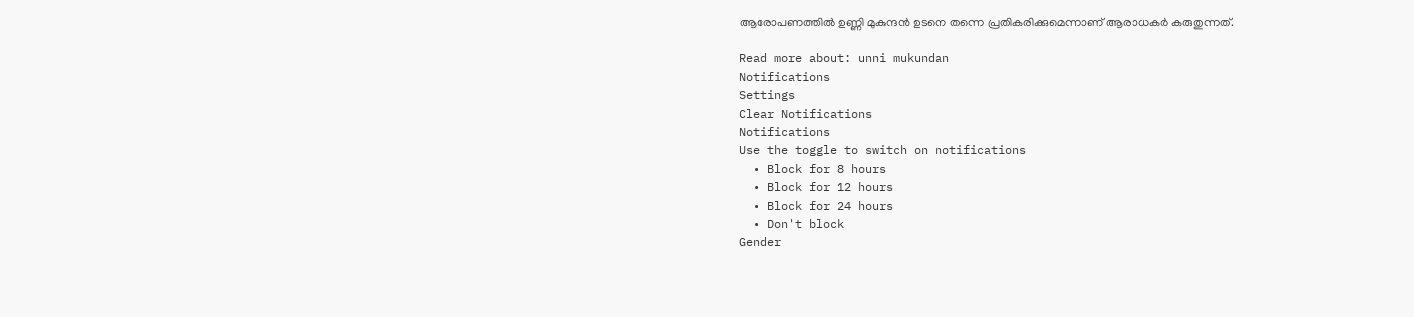ആരോപണത്തില്‍ ഉണ്ണി മുകുന്ദന്‍ ഉടനെ തന്നെ പ്രതികരിക്കുമെന്നാണ് ആരാധകർ കരുതുന്നത്.

Read more about: unni mukundan
Notifications
Settings
Clear Notifications
Notifications
Use the toggle to switch on notifications
  • Block for 8 hours
  • Block for 12 hours
  • Block for 24 hours
  • Don't block
Gender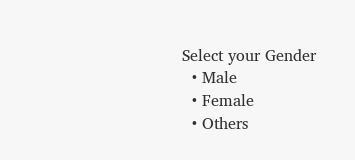Select your Gender
  • Male
  • Female
  • Others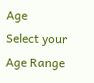Age
Select your Age Range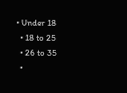• Under 18
  • 18 to 25
  • 26 to 35
  •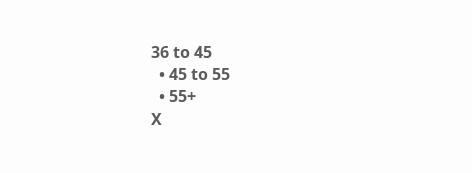36 to 45
  • 45 to 55
  • 55+
X